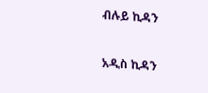ብሉይ ኪዳን

አዲስ ኪዳን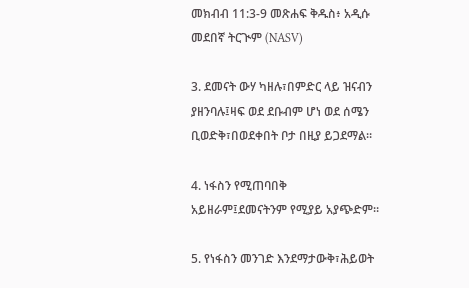መክብብ 11:3-9 መጽሐፍ ቅዱስ፥ አዲሱ መደበኛ ትርጒም (NASV)

3. ደመናት ውሃ ካዘሉ፣በምድር ላይ ዝናብን ያዘንባሉ፤ዛፍ ወደ ደቡብም ሆነ ወደ ሰሜን ቢወድቅ፣በወደቀበት ቦታ በዚያ ይጋደማል።

4. ነፋስን የሚጠባበቅ አይዘራም፤ደመናትንም የሚያይ አያጭድም።

5. የነፋስን መንገድ እንደማታውቅ፣ሕይወት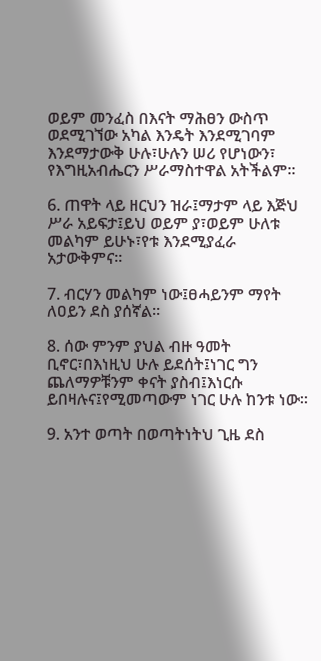ወይም መንፈስ በእናት ማሕፀን ውስጥ ወደሚገኘው አካል እንዴት እንደሚገባም እንደማታውቅ ሁሉ፣ሁሉን ሠሪ የሆነውን፣ የእግዚአብሔርን ሥራማስተዋል አትችልም።

6. ጠዋት ላይ ዘርህን ዝራ፤ማታም ላይ እጅህ ሥራ አይፍታ፤ይህ ወይም ያ፣ወይም ሁለቱ መልካም ይሁኑ፣የቱ እንደሚያፈራ አታውቅምና።

7. ብርሃን መልካም ነው፤ፀሓይንም ማየት ለዐይን ደስ ያሰኛል።

8. ሰው ምንም ያህል ብዙ ዓመት ቢኖር፣በእነዚህ ሁሉ ይደሰት፤ነገር ግን ጨለማዎቹንም ቀናት ያስብ፤እነርሱ ይበዛሉና፤የሚመጣውም ነገር ሁሉ ከንቱ ነው።

9. አንተ ወጣት በወጣትነትህ ጊዜ ደስ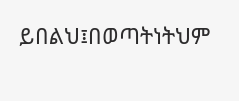ይበልህ፤በወጣትነትህም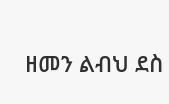ዘመን ልብህ ደስ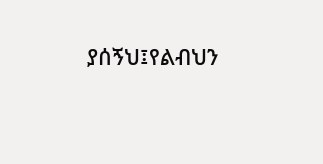ያሰኝህ፤የልብህን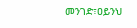መንገድ፣ዐይንህ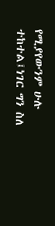የሚያየውንም ሁሉ ተከተል፤ነገር ግን ስለ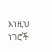እነዚህ ነገሮች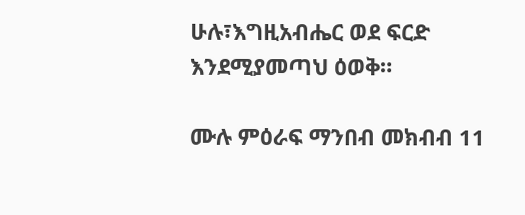ሁሉ፣እግዚአብሔር ወደ ፍርድ እንደሚያመጣህ ዕወቅ።

ሙሉ ምዕራፍ ማንበብ መክብብ 11